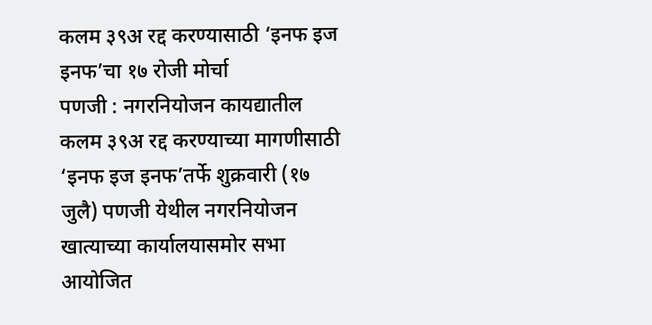कलम ३९अ रद्द करण्यासाठी ‘इनफ इज इनफ’चा १७ रोजी मोर्चा
पणजी : नगरनियोजन कायद्यातील कलम ३९अ रद्द करण्याच्या मागणीसाठी ‘इनफ इज इनफ’तर्फे शुक्रवारी (१७ जुलै) पणजी येथील नगरनियोजन खात्याच्या कार्यालयासमोर सभा आयोजित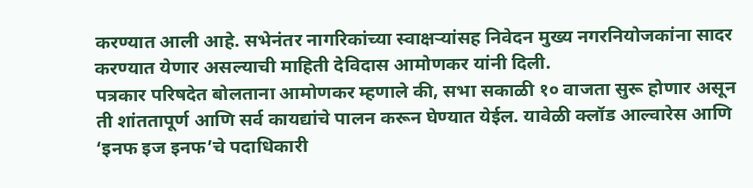करण्यात आली आहे. सभेनंतर नागरिकांच्या स्वाक्षऱ्यांसह निवेदन मुख्य नगरनियोजकांना सादर करण्यात येणार असल्याची माहिती देविदास आमोणकर यांनी दिली.
पत्रकार परिषदेत बोलताना आमोणकर म्हणाले की, सभा सकाळी १० वाजता सुरू होणार असून ती शांततापूर्ण आणि सर्व कायद्यांचे पालन करून घेण्यात येईल. यावेळी क्लॉड आल्वारेस आणि ‘इनफ इज इनफ’चे पदाधिकारी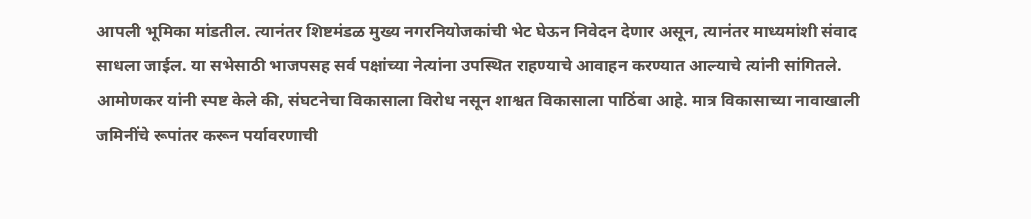आपली भूमिका मांडतील. त्यानंतर शिष्टमंडळ मुख्य नगरनियोजकांची भेट घेऊन निवेदन देणार असून, त्यानंतर माध्यमांशी संवाद साधला जाईल. या सभेसाठी भाजपसह सर्व पक्षांच्या नेत्यांना उपस्थित राहण्याचे आवाहन करण्यात आल्याचे त्यांनी सांगितले.
आमोणकर यांनी स्पष्ट केले की, संघटनेचा विकासाला विरोध नसून शाश्वत विकासाला पाठिंबा आहे. मात्र विकासाच्या नावाखाली जमिनींचे रूपांतर करून पर्यावरणाची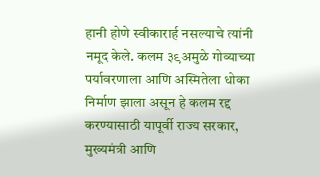हानी होणे स्वीकारार्ह नसल्याचे त्यांनी नमूद केले. कलम ३९अमुळे गोव्याच्या पर्यावरणाला आणि अस्मितेला धोका निर्माण झाला असून हे कलम रद्द करण्यासाठी यापूर्वी राज्य सरकार, मुख्यमंत्री आणि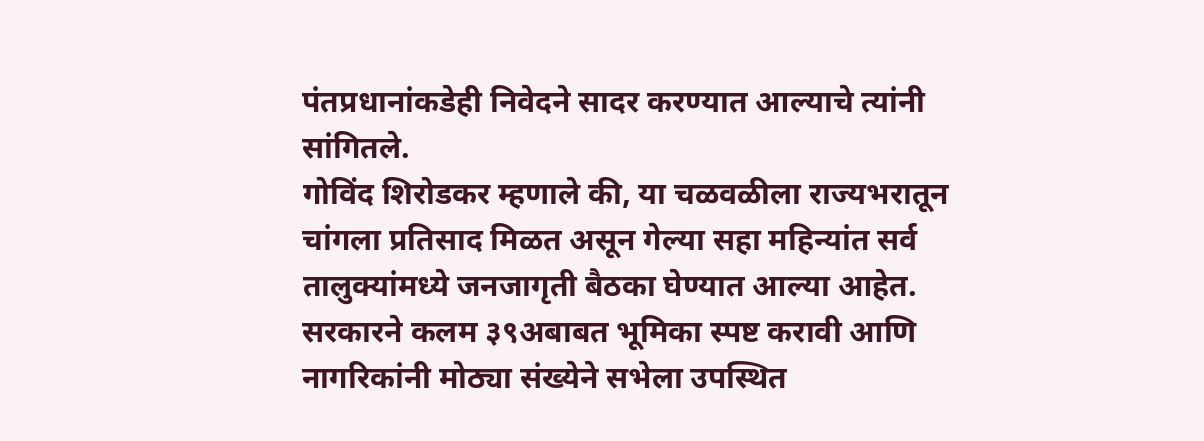पंतप्रधानांकडेही निवेदने सादर करण्यात आल्याचे त्यांनी सांगितले.
गोविंद शिरोडकर म्हणाले की, या चळवळीला राज्यभरातून चांगला प्रतिसाद मिळत असून गेल्या सहा महिन्यांत सर्व तालुक्यांमध्ये जनजागृती बैठका घेण्यात आल्या आहेत. सरकारने कलम ३९अबाबत भूमिका स्पष्ट करावी आणि नागरिकांनी मोठ्या संख्येने सभेला उपस्थित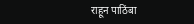राहून पाठिंबा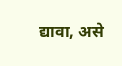द्यावा, असे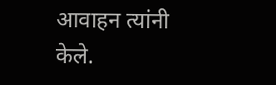आवाहन त्यांनी केले.